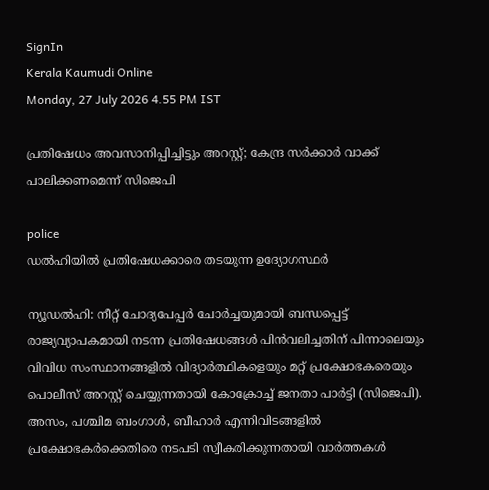SignIn
Kerala Kaumudi Online
Monday, 27 July 2026 4.55 PM IST

പ്രതിഷേധം അവസാനിപ്പിച്ചിട്ടും അറസ്റ്റ്; കേന്ദ്ര സർക്കാർ വാക്ക് പാലിക്കണമെന്ന് സിജെപി

police
ഡൽഹിയിൽ പ്രതിഷേധക്കാരെ തടയുന്ന ഉദ്യോഗസ്ഥർ

ന്യൂഡൽഹി: നീറ്റ് ചോദ്യപേപ്പർ ചോർച്ചയുമായി ബന്ധപ്പെട്ട് രാജ്യവ്യാപകമായി നടന്ന പ്രതിഷേധങ്ങൾ പിൻവലിച്ചതിന് പിന്നാലെയും വിവിധ സംസ്ഥാനങ്ങളിൽ വിദ്യാർത്ഥികളെയും മറ്റ് പ്രക്ഷോഭകരെയും പൊലീസ് അറസ്റ്റ് ചെയ്യുന്നതായി കോക്രോച്ച് ജനതാ പാർട്ടി (സിജെപി). അസം, പശ്ചിമ ബംഗാൾ, ബീഹാർ എന്നിവിടങ്ങളിൽ പ്രക്ഷോഭകർക്കെതിരെ നടപടി സ്വീകരിക്കുന്നതായി വാർത്തകൾ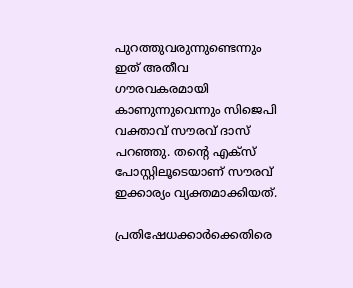പുറത്തുവരുന്നുണ്ടെന്നും ഇത് അതീവ ഗൗരവകരമായി കാണുന്നുവെന്നും സിജെപി വക്താവ് സൗരവ് ദാസ് പറഞ്ഞു. തന്റെ എക്സ് പോസ്റ്റിലൂടെയാണ് സൗരവ് ഇക്കാര്യം വ്യക്തമാക്കിയത്.

പ്രതിഷേധക്കാർക്കെതിരെ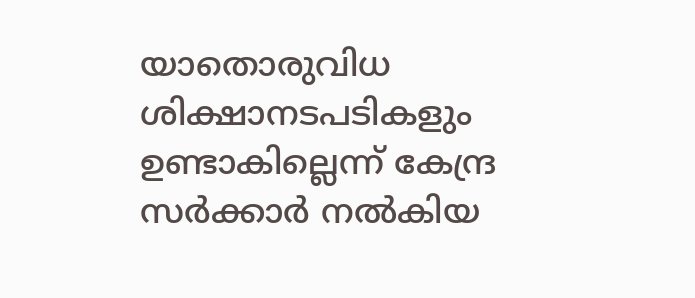യാതൊരുവിധ ശിക്ഷാനടപടികളും ഉണ്ടാകില്ലെന്ന് കേന്ദ്ര സർക്കാർ നൽകിയ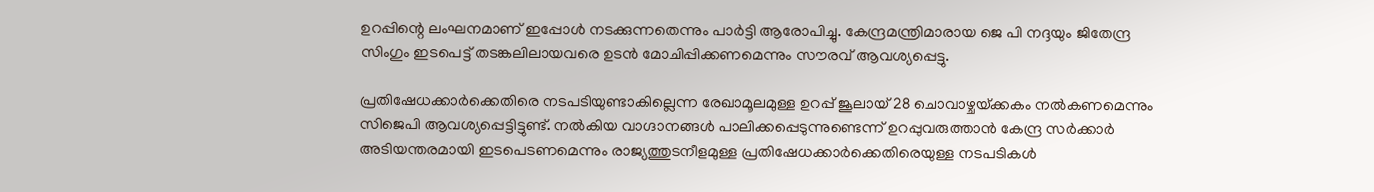ഉറപ്പിന്റെ ലംഘനമാണ് ഇപ്പോൾ നടക്കുന്നതെന്നും പാർട്ടി ആരോപിച്ചു. കേന്ദ്രമന്ത്രിമാരായ ജെ പി നദ്ദയും ജിതേന്ദ്ര സിംഗും ഇടപെട്ട് തടങ്കലിലായവരെ ഉടൻ മോചിപ്പിക്കണമെന്നും സൗരവ് ആവശ്യപ്പെട്ടു.

പ്രതിഷേധക്കാർക്കെതിരെ നടപടിയുണ്ടാകില്ലെന്ന രേഖാമൂലമുള്ള ഉറപ്പ് ജൂലായ് 28 ചൊവാഴ്ചയ്‌ക്കകം നൽകണമെന്നും സിജെപി ആവശ്യപ്പെട്ടിട്ടുണ്ട്. നൽകിയ വാഗ്ദാനങ്ങൾ പാലിക്കപ്പെടുന്നുണ്ടെന്ന് ഉറപ്പുവരുത്താൻ കേന്ദ്ര സർക്കാർ അടിയന്തരമായി ഇടപെടണമെന്നും രാജ്യത്തുടനീളമുള്ള പ്രതിഷേധക്കാർക്കെതിരെയുള്ള നടപടികൾ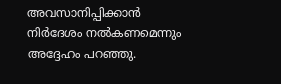അവസാനിപ്പിക്കാൻ നിർദേശം നൽകണമെന്നും അദ്ദേഹം പറഞ്ഞു.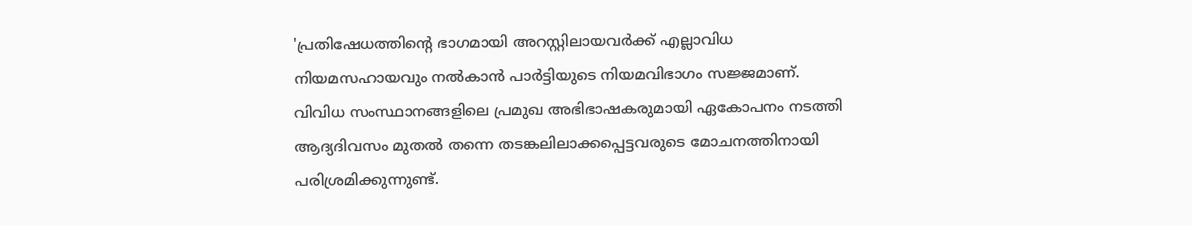'പ്രതിഷേധത്തിന്റെ ഭാഗമായി അറസ്റ്റിലായവർക്ക് എല്ലാവിധ നിയമസഹായവും നൽകാൻ പാർട്ടിയുടെ നിയമവിഭാഗം സജ്ജമാണ്. വിവിധ സംസ്ഥാനങ്ങളിലെ പ്രമുഖ അഭിഭാഷകരുമായി ഏകോപനം നടത്തി ആദ്യദിവസം മുതൽ തന്നെ തടങ്കലിലാക്കപ്പെട്ടവരുടെ മോചനത്തിനായി പരിശ്രമിക്കുന്നുണ്ട്.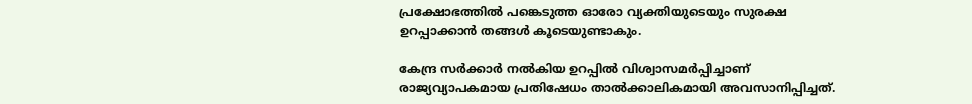പ്രക്ഷോഭത്തിൽ പങ്കെടുത്ത ഓരോ വ്യക്തിയുടെയും സുരക്ഷ ഉറപ്പാക്കാൻ തങ്ങൾ കൂടെയുണ്ടാകും.

കേന്ദ്ര സർക്കാർ നൽകിയ ഉറപ്പിൽ വിശ്വാസമർപ്പിച്ചാണ് രാജ്യവ്യാപകമായ പ്രതിഷേധം താൽക്കാലികമായി അവസാനിപ്പിച്ചത്.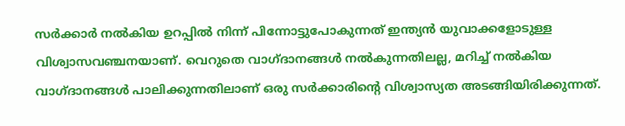സർക്കാർ നൽകിയ ഉറപ്പിൽ നിന്ന് പിന്നോട്ടുപോകുന്നത് ഇന്ത്യൻ യുവാക്കളോടുള്ള വിശ്വാസവ‌ഞ്ചനയാണ്. വെറുതെ വാഗ്ദാനങ്ങൾ നൽകുന്നതിലല്ല, മറിച്ച് നൽകിയ വാഗ്ദാനങ്ങൾ പാലിക്കുന്നതിലാണ് ഒരു സർക്കാരിന്റെ വിശ്വാസ്യത അടങ്ങിയിരിക്കുന്നത്.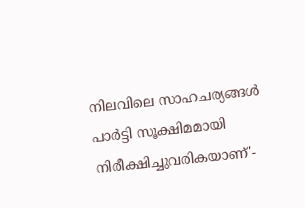നിലവിലെ സാഹചര്യങ്ങൾ പാർട്ടി സൂക്ഷിമമായി നിരീക്ഷിച്ചുവരികയാണ്'-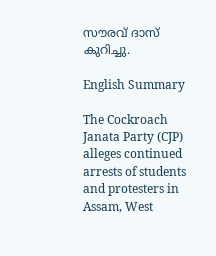സൗരവ് ദാസ് കുറിച്ചു.

English Summary

The Cockroach Janata Party (CJP) alleges continued arrests of students and protesters in Assam, West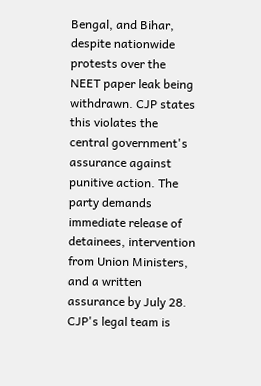Bengal, and Bihar, despite nationwide protests over the NEET paper leak being withdrawn. CJP states this violates the central government's assurance against punitive action. The party demands immediate release of detainees, intervention from Union Ministers, and a written assurance by July 28. CJP's legal team is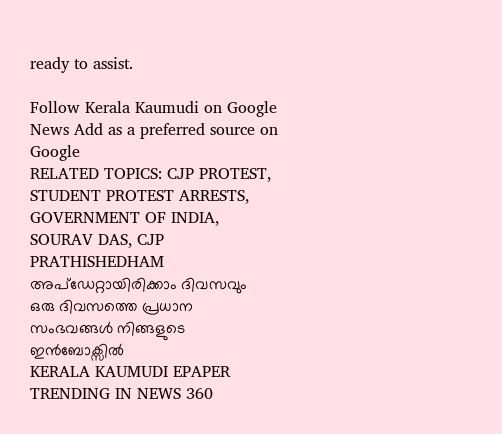ready to assist.

Follow Kerala Kaumudi on Google News Add as a preferred source on Google
RELATED TOPICS: CJP PROTEST, STUDENT PROTEST ARRESTS, GOVERNMENT OF INDIA, SOURAV DAS, CJP PRATHISHEDHAM
അപ്ഡേറ്റായിരിക്കാം ദിവസവും
ഒരു ദിവസത്തെ പ്രധാന സംഭവങ്ങൾ നിങ്ങളുടെ ഇൻബോക്സിൽ
KERALA KAUMUDI EPAPER
TRENDING IN NEWS 360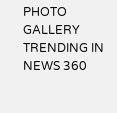PHOTO GALLERY
TRENDING IN NEWS 360